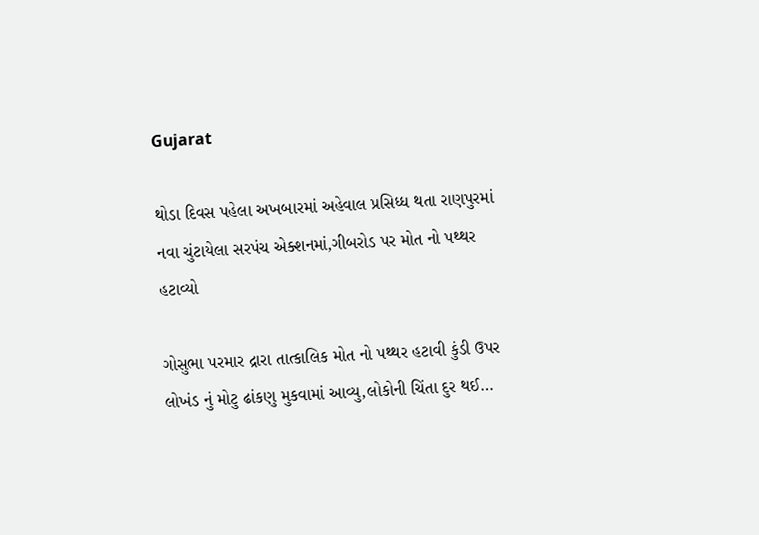Gujarat

થોડા દિવસ પહેલા અખબારમાં અહેવાલ પ્રસિધ્ધ થતા રાણપુરમાં નવા ચુંટાયેલા સરપંચ એક્શનમાં,ગીબરોડ પર મોત નો પથ્થર હટાવ્યો

ગોસુભા પરમાર દ્રારા તાત્કાલિક મોત નો પથ્થર હટાવી કુંડી ઉપર લોખંડ નું મોટુ ઢાંકણુ મુકવામાં આવ્યુ,લોકોની ચિંતા દુર થઈ…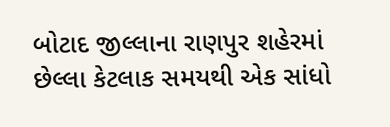બોટાદ જીલ્લાના રાણપુર શહેરમાં છેલ્લા કેટલાક સમયથી એક સાંધો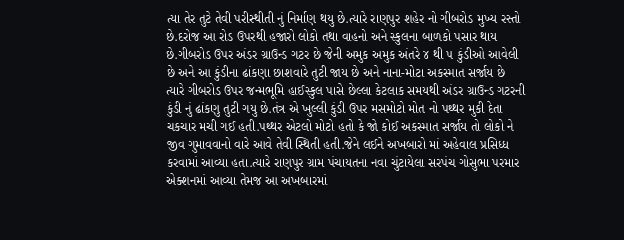ત્યા તેર તુટે તેવી પરીસ્થીતી નું નિર્માણ થયુ છે.ત્યારે રાણપુર શહેર નો ગીબરોડ મુખ્ય રસ્તો છે.દરોજ આ રોડ ઉપરથી હજારો લોકો તથા વાહનો અને સ્કુલના બાળકો પસાર થાય છે.ગીબરોડ ઉપર અંડર ગ્રાઉન્ડ ગટર છે જેની અમુક અમુક અંતરે ૪ થી ૫ કુંડીઓ આવેલી છે અને આ કુંડીના ઢાંકણા છાશવારે તુટી જાય છે અને નાના-મોટા અકસ્માત સર્જાય છે ત્યારે ગીબરોડ ઉપર જન્મભૂમિ હાઈસ્કુલ પાસે છેલ્લા કેટલાક સમયથી અંડર ગ્રાઉન્ડ ગટરની કુંડી નું ઢાંકણુ તુટી ગયુ છે.તંત્ર એ ખુલ્લી કુંડી ઉપર મસમોટો મોત નો પથ્થર મુકી દેતા ચકચાર મચી ગઈ હતી.પથ્થર એટલો મોટો હતો કે જો કોઈ અકસ્માત સર્જાય તો લોકો ને જીવ ગુમાવવાનો વારે આવે તેવી સ્થિતી હતી.જેને લઈને અખબારો માં અહેવાલ પ્રસિધ્ધ કરવામાં આવ્યા હતા.ત્યારે રાણપુર ગ્રામ પંચાયતના નવા ચુંટાયેલા સરપંચ ગોસુભા પરમાર એક્શનમાં આવ્યા તેમજ આ અખબારમાં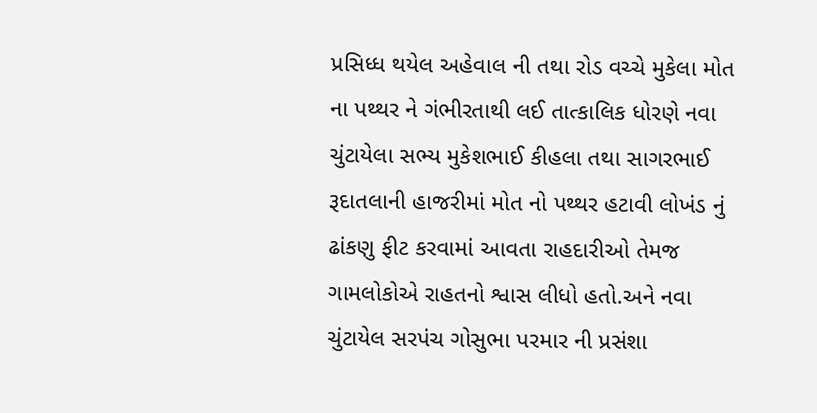પ્રસિધ્ધ થયેલ અહેવાલ ની તથા રોડ વચ્ચે મુકેલા મોત ના પથ્થર ને ગંભીરતાથી લઈ તાત્કાલિક ધોરણે નવા ચુંટાયેલા સભ્ય મુકેશભાઈ કીહલા તથા સાગરભાઈ રૂદાતલાની હાજરીમાં મોત નો પથ્થર હટાવી લોખંડ નું ઢાંકણુ ફીટ કરવામાં આવતા રાહદારીઓ તેમજ ગામલોકોએ રાહતનો શ્વાસ લીધો હતો.અને નવા ચુંટાયેલ સરપંચ ગોસુભા પરમાર ની પ્રસંશા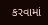કરવામાં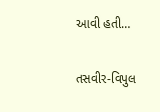આવી હતી…

તસવીર-વિપુલ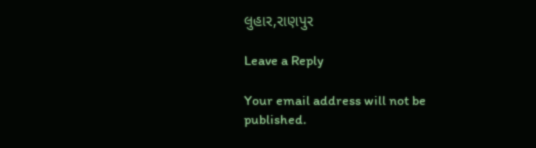લુહાર,રાણપુર

Leave a Reply

Your email address will not be published.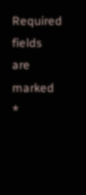Required fields are marked *